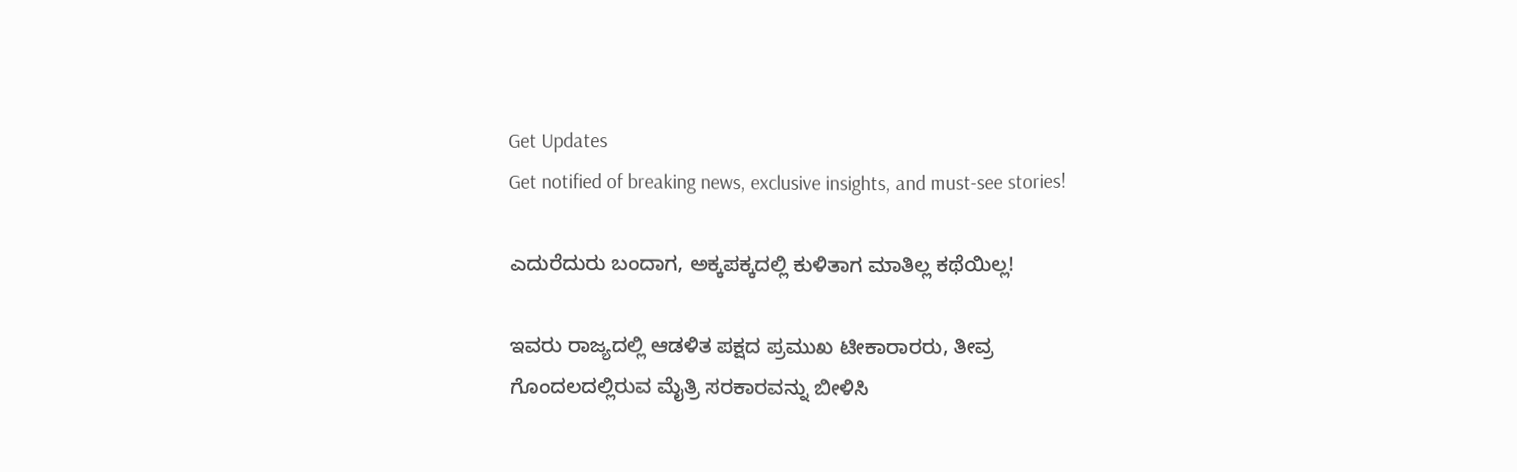Get Updates
Get notified of breaking news, exclusive insights, and must-see stories!

ಎದುರೆದುರು ಬಂದಾಗ, ಅಕ್ಕಪಕ್ಕದಲ್ಲಿ ಕುಳಿತಾಗ ಮಾತಿಲ್ಲ ಕಥೆಯಿಲ್ಲ!

ಇವರು ರಾಜ್ಯದಲ್ಲಿ ಆಡಳಿತ ಪಕ್ಷದ ಪ್ರಮುಖ ಟೀಕಾರಾರರು, ತೀವ್ರ ಗೊಂದಲದಲ್ಲಿರುವ ಮೈತ್ರಿ ಸರಕಾರವನ್ನು ಬೀಳಿಸಿ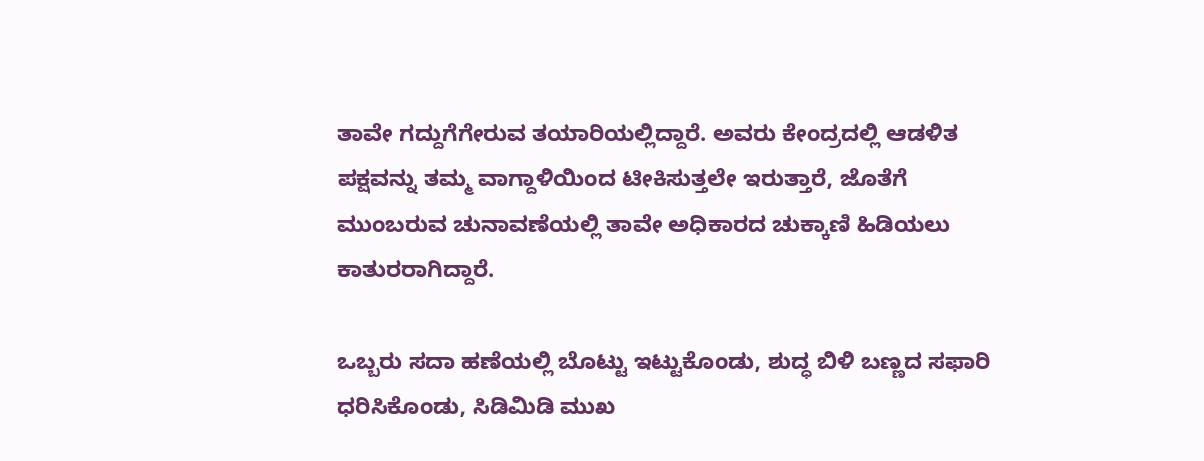ತಾವೇ ಗದ್ದುಗೆಗೇರುವ ತಯಾರಿಯಲ್ಲಿದ್ದಾರೆ. ಅವರು ಕೇಂದ್ರದಲ್ಲಿ ಆಡಳಿತ ಪಕ್ಷವನ್ನು ತಮ್ಮ ವಾಗ್ದಾಳಿಯಿಂದ ಟೀಕಿಸುತ್ತಲೇ ಇರುತ್ತಾರೆ, ಜೊತೆಗೆ ಮುಂಬರುವ ಚುನಾವಣೆಯಲ್ಲಿ ತಾವೇ ಅಧಿಕಾರದ ಚುಕ್ಕಾಣಿ ಹಿಡಿಯಲು ಕಾತುರರಾಗಿದ್ದಾರೆ.

ಒಬ್ಬರು ಸದಾ ಹಣೆಯಲ್ಲಿ ಬೊಟ್ಟು ಇಟ್ಟುಕೊಂಡು, ಶುದ್ಧ ಬಿಳಿ ಬಣ್ಣದ ಸಫಾರಿ ಧರಿಸಿಕೊಂಡು, ಸಿಡಿಮಿಡಿ ಮುಖ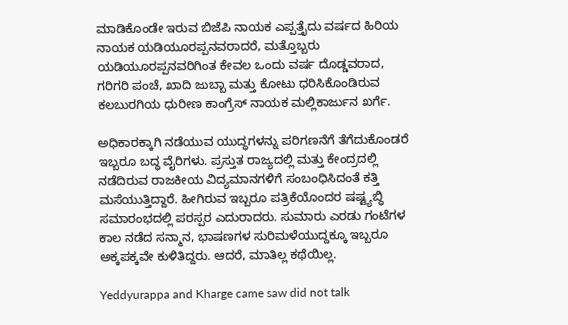ಮಾಡಿಕೊಂಡೇ ಇರುವ ಬಿಜೆಪಿ ನಾಯಕ ಎಪ್ಪತ್ತೈದು ವರ್ಷದ ಹಿರಿಯ ನಾಯಕ ಯಡಿಯೂರಪ್ಪನವರಾದರೆ, ಮತ್ತೊಬ್ಬರು ಯಡಿಯೂರಪ್ಪನವರಿಗಿಂತ ಕೇವಲ ಒಂದು ವರ್ಷ ದೊಡ್ಡವರಾದ, ಗರಿಗರಿ ಪಂಚೆ, ಖಾದಿ ಜುಬ್ಬಾ ಮತ್ತು ಕೋಟು ಧರಿಸಿಕೊಂಡಿರುವ ಕಲಬುರಗಿಯ ಧುರೀಣ ಕಾಂಗ್ರೆಸ್ ನಾಯಕ ಮಲ್ಲಿಕಾರ್ಜುನ ಖರ್ಗೆ.

ಅಧಿಕಾರಕ್ಕಾಗಿ ನಡೆಯುವ ಯುದ್ಧಗಳನ್ನು ಪರಿಗಣನೆಗೆ ತೆಗೆದುಕೊಂಡರೆ ಇಬ್ಬರೂ ಬದ್ಧ ವೈರಿಗಳು. ಪ್ರಸ್ತುತ ರಾಜ್ಯದಲ್ಲಿ ಮತ್ತು ಕೇಂದ್ರದಲ್ಲಿ ನಡೆದಿರುವ ರಾಜಕೀಯ ವಿದ್ಯಮಾನಗಳಿಗೆ ಸಂಬಂಧಿಸಿದಂತೆ ಕತ್ತಿ ಮಸೆಯುತ್ತಿದ್ದಾರೆ. ಹೀಗಿರುವ ಇಬ್ಬರೂ ಪತ್ರಿಕೆಯೊಂದರ ಷಷ್ಟ್ಯಬ್ಧಿ ಸಮಾರಂಭದಲ್ಲಿ ಪರಸ್ಪರ ಎದುರಾದರು. ಸುಮಾರು ಎರಡು ಗಂಟೆಗಳ ಕಾಲ ನಡೆದ ಸನ್ಮಾನ, ಭಾಷಣಗಳ ಸುರಿಮಳೆಯುದ್ದಕ್ಕೂ ಇಬ್ಬರೂ ಅಕ್ಕಪಕ್ಕವೇ ಕುಳಿತಿದ್ದರು. ಆದರೆ, ಮಾತಿಲ್ಲ ಕಥೆಯಿಲ್ಲ.

Yeddyurappa and Kharge came saw did not talk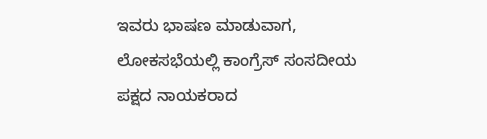ಇವರು ಭಾಷಣ ಮಾಡುವಾಗ, ಲೋಕಸಭೆಯಲ್ಲಿ ಕಾಂಗ್ರೆಸ್ ಸಂಸದೀಯ ಪಕ್ಷದ ನಾಯಕರಾದ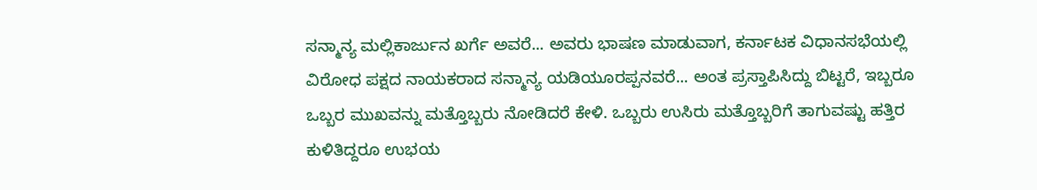ಸನ್ಮಾನ್ಯ ಮಲ್ಲಿಕಾರ್ಜುನ ಖರ್ಗೆ ಅವರೆ... ಅವರು ಭಾಷಣ ಮಾಡುವಾಗ, ಕರ್ನಾಟಕ ವಿಧಾನಸಭೆಯಲ್ಲಿ ವಿರೋಧ ಪಕ್ಷದ ನಾಯಕರಾದ ಸನ್ಮಾನ್ಯ ಯಡಿಯೂರಪ್ಪನವರೆ... ಅಂತ ಪ್ರಸ್ತಾಪಿಸಿದ್ದು ಬಿಟ್ಟರೆ, ಇಬ್ಬರೂ ಒಬ್ಬರ ಮುಖವನ್ನು ಮತ್ತೊಬ್ಬರು ನೋಡಿದರೆ ಕೇಳಿ. ಒಬ್ಬರು ಉಸಿರು ಮತ್ತೊಬ್ಬರಿಗೆ ತಾಗುವಷ್ಟು ಹತ್ತಿರ ಕುಳಿತಿದ್ದರೂ ಉಭಯ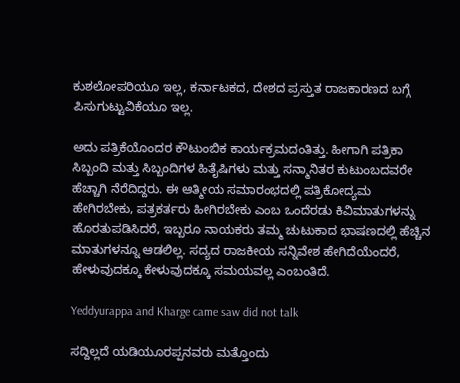ಕುಶಲೋಪರಿಯೂ ಇಲ್ಲ, ಕರ್ನಾಟಕದ, ದೇಶದ ಪ್ರಸ್ತುತ ರಾಜಕಾರಣದ ಬಗ್ಗೆ ಪಿಸುಗುಟ್ಟುವಿಕೆಯೂ ಇಲ್ಲ.

ಅದು ಪತ್ರಿಕೆಯೊಂದರ ಕೌಟುಂಬಿಕ ಕಾರ್ಯಕ್ರಮದಂತಿತ್ತು. ಹೀಗಾಗಿ ಪತ್ರಿಕಾ ಸಿಬ್ಬಂದಿ ಮತ್ತು ಸಿಬ್ಬಂದಿಗಳ ಹಿತೈಷಿಗಳು ಮತ್ತು ಸನ್ಮಾನಿತರ ಕುಟುಂಬದವರೇ ಹೆಚ್ಚಾಗಿ ನೆರೆದಿದ್ದರು. ಈ ಆತ್ಮೀಯ ಸಮಾರಂಭದಲ್ಲಿ ಪತ್ರಿಕೋದ್ಯಮ ಹೇಗಿರಬೇಕು, ಪತ್ರಕರ್ತರು ಹೀಗಿರಬೇಕು ಎಂಬ ಒಂದೆರಡು ಕಿವಿಮಾತುಗಳನ್ನು ಹೊರತುಪಡಿಸಿದರೆ, ಇಬ್ಬರೂ ನಾಯಕರು ತಮ್ಮ ಚುಟುಕಾದ ಭಾಷಣದಲ್ಲಿ ಹೆಚ್ಚಿನ ಮಾತುಗಳನ್ನೂ ಆಡಲಿಲ್ಲ. ಸದ್ಯದ ರಾಜಕೀಯ ಸನ್ನಿವೇಶ ಹೇಗಿದೆಯೆಂದರೆ, ಹೇಳುವುದಕ್ಕೂ ಕೇಳುವುದಕ್ಕೂ ಸಮಯವಲ್ಲ ಎಂಬಂತಿದೆ.

Yeddyurappa and Kharge came saw did not talk

ಸದ್ದಿಲ್ಲದೆ ಯಡಿಯೂರಪ್ಪನವರು ಮತ್ತೊಂದು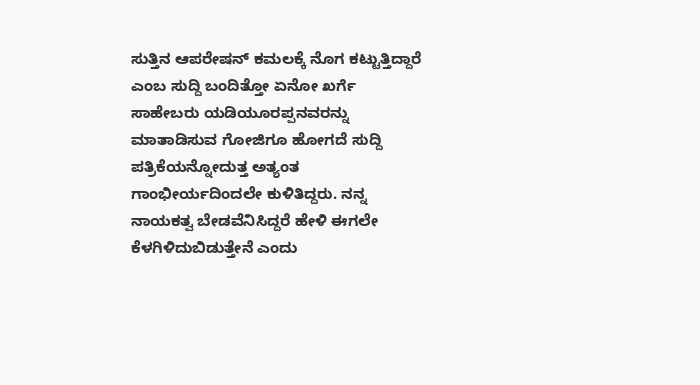ಸುತ್ತಿನ ಆಪರೇಷನ್ ಕಮಲಕ್ಕೆ ನೊಗ ಕಟ್ಟುತ್ತಿದ್ದಾರೆ ಎಂಬ ಸುದ್ದಿ ಬಂದಿತ್ತೋ ಏನೋ ಖರ್ಗೆ ಸಾಹೇಬರು ಯಡಿಯೂರಪ್ಪನವರನ್ನು ಮಾತಾಡಿಸುವ ಗೋಜಿಗೂ ಹೋಗದೆ ಸುದ್ದಿ ಪತ್ರಿಕೆಯನ್ನೋದುತ್ತ ಅತ್ಯಂತ ಗಾಂಭೀರ್ಯದಿಂದಲೇ ಕುಳಿತಿದ್ದರು. ನನ್ನ ನಾಯಕತ್ವ ಬೇಡವೆನಿಸಿದ್ದರೆ ಹೇಳಿ ಈಗಲೇ ಕೆಳಗಿಳಿದುಬಿಡುತ್ತೇನೆ ಎಂದು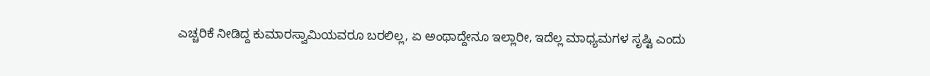ಎಚ್ಚರಿಕೆ ನೀಡಿದ್ದ ಕುಮಾರಸ್ವಾಮಿಯವರೂ ಬರಲಿಲ್ಲ, ಏ ಅಂಥಾದ್ದೇನೂ ಇಲ್ಲಾರೀ, ಇದೆಲ್ಲ ಮಾಧ್ಯಮಗಳ ಸೃಷ್ಟಿ ಎಂದು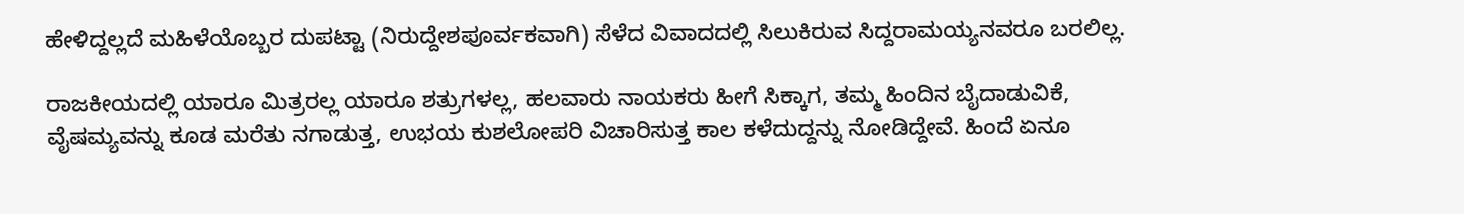ಹೇಳಿದ್ದಲ್ಲದೆ ಮಹಿಳೆಯೊಬ್ಬರ ದುಪಟ್ಟಾ (ನಿರುದ್ದೇಶಪೂರ್ವಕವಾಗಿ) ಸೆಳೆದ ವಿವಾದದಲ್ಲಿ ಸಿಲುಕಿರುವ ಸಿದ್ದರಾಮಯ್ಯನವರೂ ಬರಲಿಲ್ಲ.

ರಾಜಕೀಯದಲ್ಲಿ ಯಾರೂ ಮಿತ್ರರಲ್ಲ ಯಾರೂ ಶತ್ರುಗಳಲ್ಲ, ಹಲವಾರು ನಾಯಕರು ಹೀಗೆ ಸಿಕ್ಕಾಗ, ತಮ್ಮ ಹಿಂದಿನ ಬೈದಾಡುವಿಕೆ, ವೈಷಮ್ಯವನ್ನು ಕೂಡ ಮರೆತು ನಗಾಡುತ್ತ, ಉಭಯ ಕುಶಲೋಪರಿ ವಿಚಾರಿಸುತ್ತ ಕಾಲ ಕಳೆದುದ್ದನ್ನು ನೋಡಿದ್ದೇವೆ. ಹಿಂದೆ ಏನೂ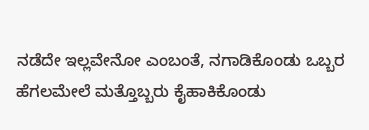ನಡೆದೇ ಇಲ್ಲವೇನೋ ಎಂಬಂತೆ, ನಗಾಡಿಕೊಂಡು ಒಬ್ಬರ ಹೆಗಲಮೇಲೆ ಮತ್ತೊಬ್ಬರು ಕೈಹಾಕಿಕೊಂಡು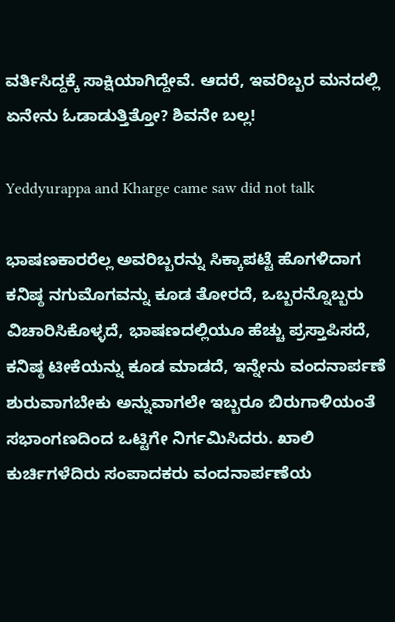ವರ್ತಿಸಿದ್ದಕ್ಕೆ ಸಾಕ್ಷಿಯಾಗಿದ್ದೇವೆ. ಆದರೆ, ಇವರಿಬ್ಬರ ಮನದಲ್ಲಿ ಏನೇನು ಓಡಾಡುತ್ತಿತ್ತೋ? ಶಿವನೇ ಬಲ್ಲ!

Yeddyurappa and Kharge came saw did not talk

ಭಾಷಣಕಾರರೆಲ್ಲ ಅವರಿಬ್ಬರನ್ನು ಸಿಕ್ಕಾಪಟ್ಟೆ ಹೊಗಳಿದಾಗ ಕನಿಷ್ಠ ನಗುಮೊಗವನ್ನು ಕೂಡ ತೋರದೆ, ಒಬ್ಬರನ್ನೊಬ್ಬರು ವಿಚಾರಿಸಿಕೊಳ್ಳದೆ, ಭಾಷಣದಲ್ಲಿಯೂ ಹೆಚ್ಚು ಪ್ರಸ್ತಾಪಿಸದೆ, ಕನಿಷ್ಠ ಟೀಕೆಯನ್ನು ಕೂಡ ಮಾಡದೆ, ಇನ್ನೇನು ವಂದನಾರ್ಪಣೆ ಶುರುವಾಗಬೇಕು ಅನ್ನುವಾಗಲೇ ಇಬ್ಬರೂ ಬಿರುಗಾಳಿಯಂತೆ ಸಭಾಂಗಣದಿಂದ ಒಟ್ಟಿಗೇ ನಿರ್ಗಮಿಸಿದರು. ಖಾಲಿ ಕುರ್ಚಿಗಳೆದಿರು ಸಂಪಾದಕರು ವಂದನಾರ್ಪಣೆಯ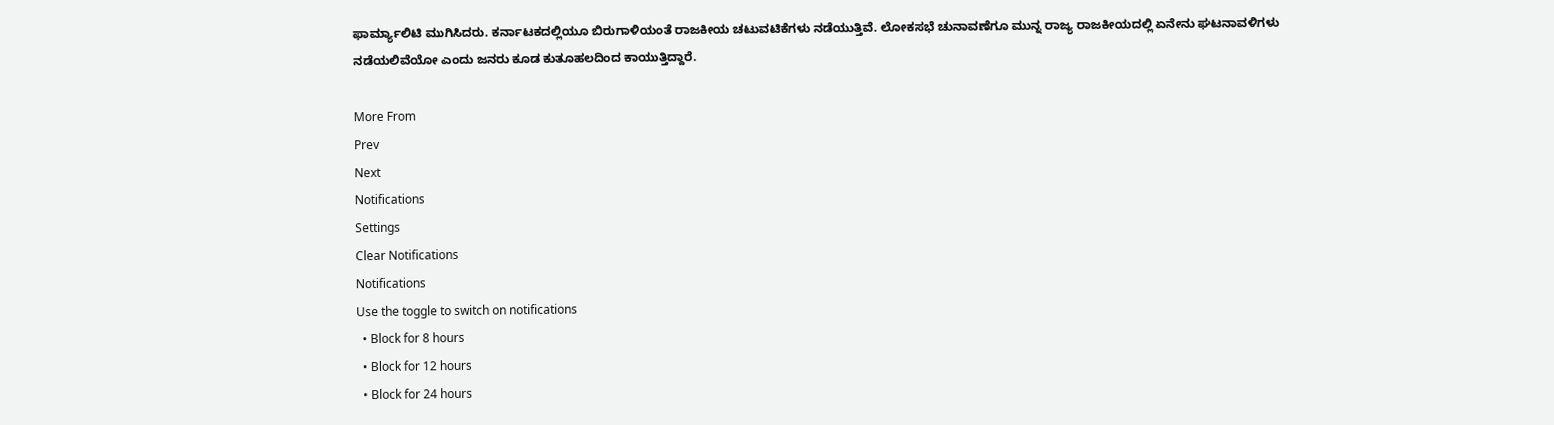ಫಾರ್ಮ್ಯಾಲಿಟಿ ಮುಗಿಸಿದರು. ಕರ್ನಾಟಕದಲ್ಲಿಯೂ ಬಿರುಗಾಳಿಯಂತೆ ರಾಜಕೀಯ ಚಟುವಟಿಕೆಗಳು ನಡೆಯುತ್ತಿವೆ. ಲೋಕಸಭೆ ಚುನಾವಣೆಗೂ ಮುನ್ನ ರಾಜ್ಯ ರಾಜಕೀಯದಲ್ಲಿ ಏನೇನು ಘಟನಾವಳಿಗಳು ನಡೆಯಲಿವೆಯೋ ಎಂದು ಜನರು ಕೂಡ ಕುತೂಹಲದಿಂದ ಕಾಯುತ್ತಿದ್ದಾರೆ.

More From
Prev
Next
Notifications
Settings
Clear Notifications
Notifications
Use the toggle to switch on notifications
  • Block for 8 hours
  • Block for 12 hours
  • Block for 24 hours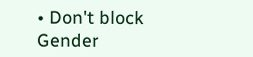• Don't block
Gender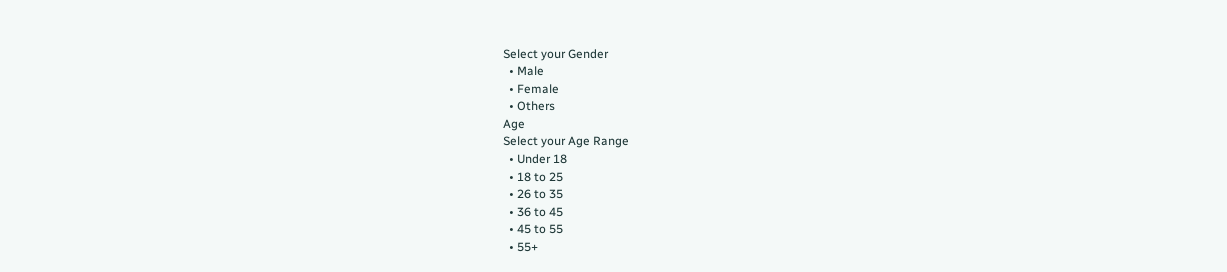Select your Gender
  • Male
  • Female
  • Others
Age
Select your Age Range
  • Under 18
  • 18 to 25
  • 26 to 35
  • 36 to 45
  • 45 to 55
  • 55+